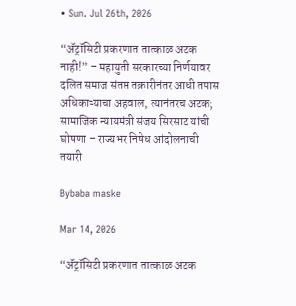• Sun. Jul 26th, 2026

“ॲट्रॉसिटी प्रकरणात तात्काळ अटक नाही!” – महायुती सरकारच्या निर्णयावर दलित समाज संतप्त तक्रारीनंतर आधी तपास अधिकाऱ्याचा अहवाल, त्यानंतरच अटक; सामाजिक न्यायमंत्री संजय सिरसाट यांची घोषणा – राज्यभर निषेध आंदोलनाची तयारी

Bybaba maske

Mar 14, 2026

“ॲट्रॉसिटी प्रकरणात तात्काळ अटक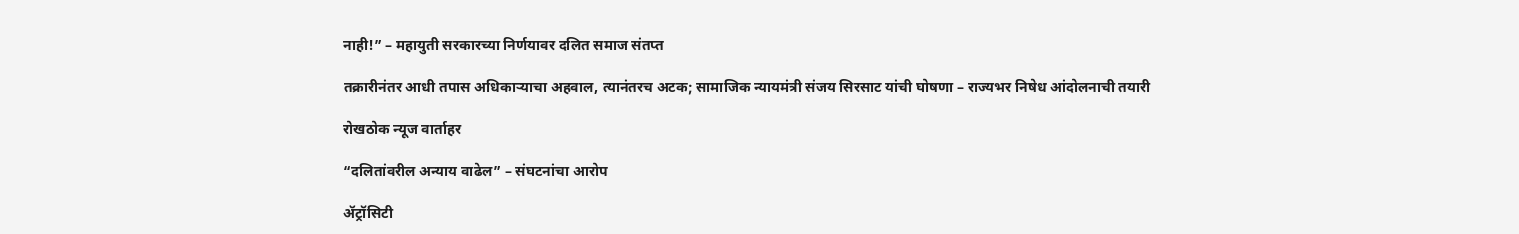नाही!” – महायुती सरकारच्या निर्णयावर दलित समाज संतप्त

तक्रारीनंतर आधी तपास अधिकाऱ्याचा अहवाल, त्यानंतरच अटक; सामाजिक न्यायमंत्री संजय सिरसाट यांची घोषणा – राज्यभर निषेध आंदोलनाची तयारी

रोखठोक न्यूज वार्ताहर

“दलितांवरील अन्याय वाढेल” – संघटनांचा आरोप

ॲट्रॉसिटी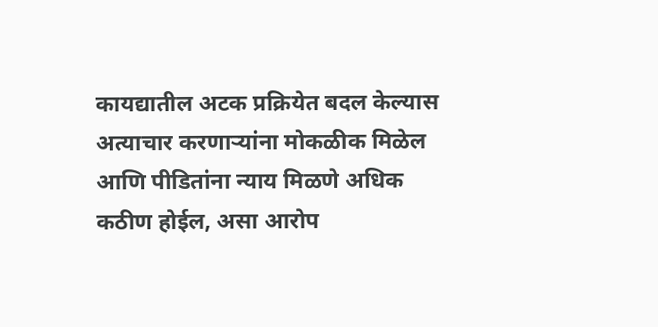कायद्यातील अटक प्रक्रियेत बदल केल्यास अत्याचार करणाऱ्यांना मोकळीक मिळेल आणि पीडितांना न्याय मिळणे अधिक कठीण होईल, असा आरोप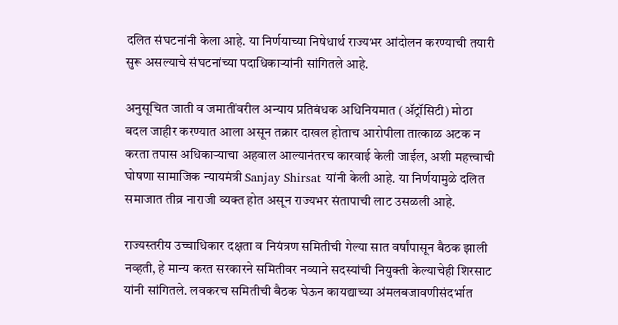दलित संघटनांनी केला आहे. या निर्णयाच्या निषेधार्थ राज्यभर आंदोलन करण्याची तयारी सुरू असल्याचे संघटनांच्या पदाधिकाऱ्यांनी सांगितले आहे.

अनुसूचित जाती व जमातींवरील अन्याय प्रतिबंधक अधिनियमात (ॲट्रॉसिटी) मोठा बदल जाहीर करण्यात आला असून तक्रार दाखल होताच आरोपीला तात्काळ अटक न करता तपास अधिकाऱ्याचा अहवाल आल्यानंतरच कारवाई केली जाईल, अशी महत्त्वाची घोषणा सामाजिक न्यायमंत्री Sanjay Shirsat यांनी केली आहे. या निर्णयामुळे दलित समाजात तीव्र नाराजी व्यक्त होत असून राज्यभर संतापाची लाट उसळली आहे.

राज्यस्तरीय उच्चाधिकार दक्षता व नियंत्रण समितीची गेल्या सात वर्षांपासून बैठक झाली नव्हती, हे मान्य करत सरकारने समितीवर नव्याने सदस्यांची नियुक्ती केल्याचेही शिरसाट यांनी सांगितले. लवकरच समितीची बैठक घेऊन कायद्याच्या अंमलबजावणीसंदर्भात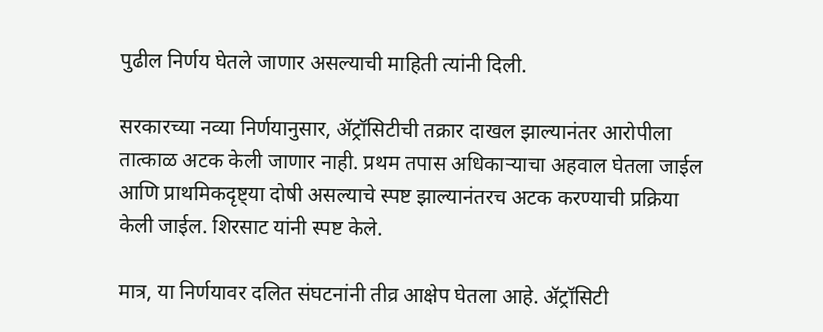पुढील निर्णय घेतले जाणार असल्याची माहिती त्यांनी दिली.

सरकारच्या नव्या निर्णयानुसार, ॲट्रॉसिटीची तक्रार दाखल झाल्यानंतर आरोपीला तात्काळ अटक केली जाणार नाही. प्रथम तपास अधिकाऱ्याचा अहवाल घेतला जाईल आणि प्राथमिकदृष्ट्या दोषी असल्याचे स्पष्ट झाल्यानंतरच अटक करण्याची प्रक्रिया केली जाईल. शिरसाट यांनी स्पष्ट केले.

मात्र, या निर्णयावर दलित संघटनांनी तीव्र आक्षेप घेतला आहे. ॲट्रॉसिटी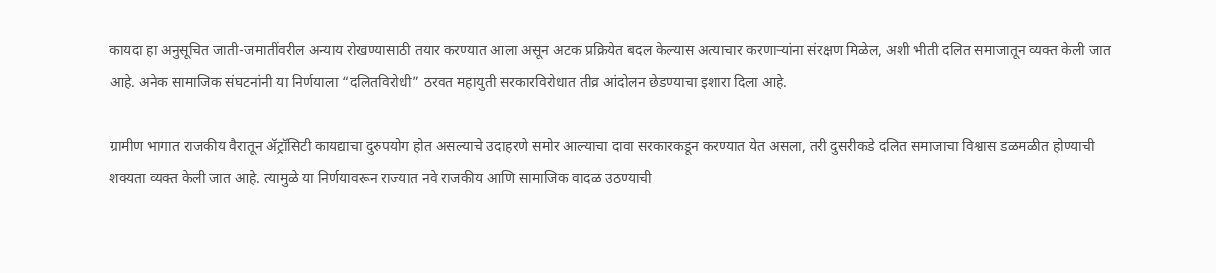कायदा हा अनुसूचित जाती-जमातींवरील अन्याय रोखण्यासाठी तयार करण्यात आला असून अटक प्रक्रियेत बदल केल्यास अत्याचार करणाऱ्यांना संरक्षण मिळेल, अशी भीती दलित समाजातून व्यक्त केली जात आहे. अनेक सामाजिक संघटनांनी या निर्णयाला “दलितविरोधी” ठरवत महायुती सरकारविरोधात तीव्र आंदोलन छेडण्याचा इशारा दिला आहे.

ग्रामीण भागात राजकीय वैरातून ॲट्रॉसिटी कायद्याचा दुरुपयोग होत असल्याचे उदाहरणे समोर आल्याचा दावा सरकारकडून करण्यात येत असला, तरी दुसरीकडे दलित समाजाचा विश्वास डळमळीत होण्याची शक्यता व्यक्त केली जात आहे. त्यामुळे या निर्णयावरून राज्यात नवे राजकीय आणि सामाजिक वादळ उठण्याची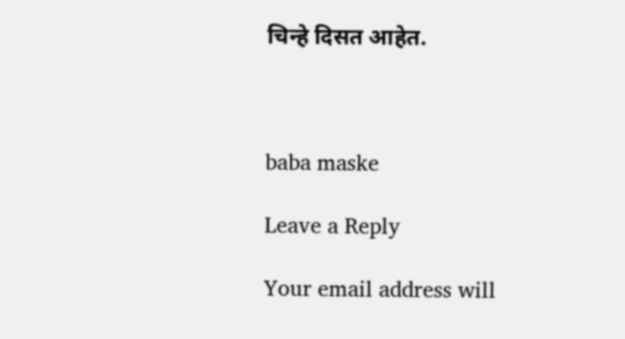चिन्हे दिसत आहेत.



baba maske

Leave a Reply

Your email address will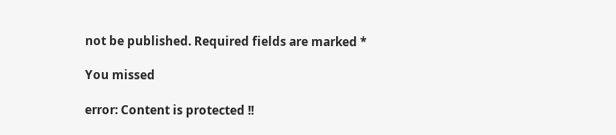not be published. Required fields are marked *

You missed

error: Content is protected !!